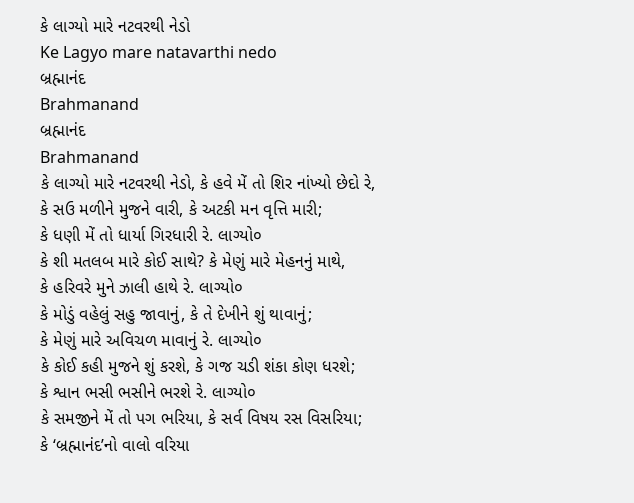કે લાગ્યો મારે નટવરથી નેડો
Ke Lagyo mare natavarthi nedo
બ્રહ્માનંદ
Brahmanand
બ્રહ્માનંદ
Brahmanand
કે લાગ્યો મારે નટવરથી નેડો, કે હવે મેં તો શિર નાંખ્યો છેદો રે,
કે સઉ મળીને મુજને વારી, કે અટકી મન વૃત્તિ મારી;
કે ધણી મેં તો ધાર્યા ગિરધારી રે. લાગ્યો૦
કે શી મતલબ મારે કોઈ સાથે? કે મેણું મારે મેહનનું માથે,
કે હરિવરે મુને ઝાલી હાથે રે. લાગ્યો૦
કે મોડું વહેલું સહુ જાવાનું, કે તે દેખીને શું થાવાનું;
કે મેણું મારે અવિચળ માવાનું રે. લાગ્યો૦
કે કોઈ કહી મુજને શું કરશે, કે ગજ ચડી શંકા કોણ ધરશે;
કે શ્વાન ભસી ભસીને ભરશે રે. લાગ્યો૦
કે સમજીને મેં તો પગ ભરિયા, કે સર્વ વિષય રસ વિસરિયા;
કે ‘બ્રહ્માનંદ’નો વાલો વરિયા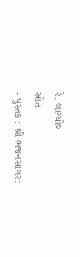રે. લાગ્યો૦
સ્રોત
- પુસ્તક : શ્રી ભજનસાગર: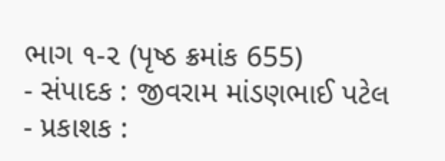ભાગ ૧-૨ (પૃષ્ઠ ક્રમાંક 655)
- સંપાદક : જીવરામ માંડણભાઈ પટેલ
- પ્રકાશક :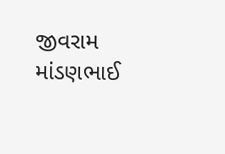જીવરામ માંડણભાઈ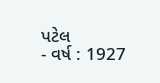પટેલ
- વર્ષ : 1927